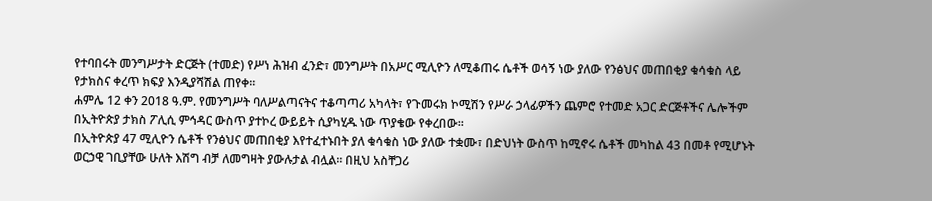የተባበሩት መንግሥታት ድርጅት (ተመድ) የሥነ ሕዝብ ፈንድ፣ መንግሥት በአሥር ሚሊዮን ለሚቆጠሩ ሴቶች ወሳኝ ነው ያለው የንፅህና መጠበቂያ ቁሳቁስ ላይ የታክስና ቀረጥ ክፍያ እንዲያሻሽል ጠየቀ፡፡
ሐምሌ 12 ቀን 2018 ዓ.ም. የመንግሥት ባለሥልጣናትና ተቆጣጣሪ አካላት፣ የጉመሩክ ኮሚሽን የሥራ ኃላፊዎችን ጨምሮ የተመድ አጋር ድርጅቶችና ሌሎችም በኢትዮጵያ ታክስ ፖሊሲ ምኅዳር ውስጥ ያተኮረ ውይይት ሲያካሂዱ ነው ጥያቄው የቀረበው፡፡
በኢትዮጵያ 47 ሚሊዮን ሴቶች የንፅህና መጠበቂያ እየተፈተኑበት ያለ ቁሳቁስ ነው ያለው ተቋሙ፣ በድህነት ውስጥ ከሚኖሩ ሴቶች መካከል 43 በመቶ የሚሆኑት ወርኃዊ ገቢያቸው ሁለት እሽግ ብቻ ለመግዛት ያውሉታል ብሏል፡፡ በዚህ አስቸጋሪ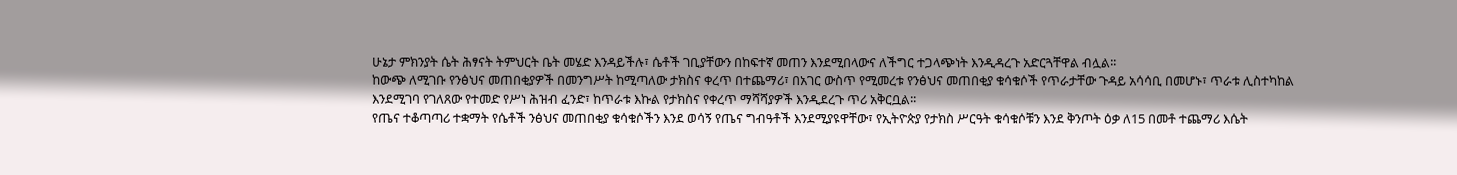ሁኔታ ምክንያት ሴት ሕፃናት ትምህርት ቤት መሄድ እንዳይችሉ፣ ሴቶች ገቢያቸውን በከፍተኛ መጠን እንደሚበላውና ለችግር ተጋላጭነት እንዲዳረጉ አድርጓቸዋል ብሏል፡፡
ከውጭ ለሚገቡ የንፅህና መጠበቂያዎች በመንግሥት ከሚጣለው ታክስና ቀረጥ በተጨማሪ፣ በአገር ውስጥ የሚመረቱ የንፅህና መጠበቂያ ቁሳቁሶች የጥራታቸው ጉዳይ አሳሳቢ በመሆኑ፣ ጥራቱ ሊስተካከል እንደሚገባ የገለጸው የተመድ የሥነ ሕዝብ ፈንድ፣ ከጥራቱ እኩል የታክስና የቀረጥ ማሻሻያዎች እንዲደረጉ ጥሪ አቅርቧል፡፡
የጤና ተቆጣጣሪ ተቋማት የሴቶች ንፅህና መጠበቂያ ቁሳቁሶችን እንደ ወሳኝ የጤና ግብዓቶች እንደሚያዩዋቸው፣ የኢትዮጵያ የታክስ ሥርዓት ቁሳቁሶቹን እንደ ቅንጦት ዕቃ ለ15 በመቶ ተጨማሪ እሴት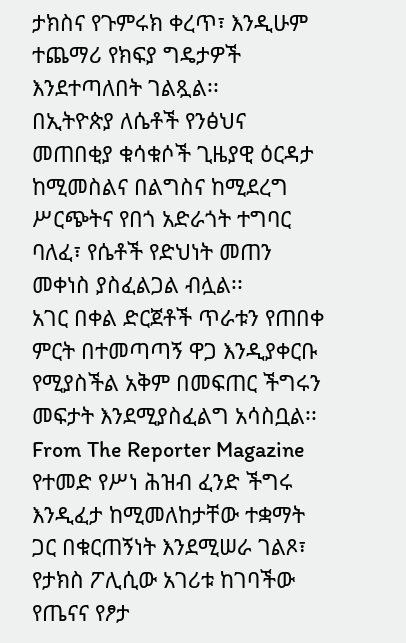ታክስና የጉምሩክ ቀረጥ፣ እንዲሁም ተጨማሪ የክፍያ ግዴታዎች እንደተጣለበት ገልጿል፡፡
በኢትዮጵያ ለሴቶች የንፅህና መጠበቂያ ቁሳቁሶች ጊዜያዊ ዕርዳታ ከሚመስልና በልግስና ከሚደረግ ሥርጭትና የበጎ አድራጎት ተግባር ባለፈ፣ የሴቶች የድህነት መጠን መቀነስ ያስፈልጋል ብሏል፡፡
አገር በቀል ድርጀቶች ጥራቱን የጠበቀ ምርት በተመጣጣኝ ዋጋ እንዲያቀርቡ የሚያስችል አቅም በመፍጠር ችግሩን መፍታት እንደሚያስፈልግ አሳስቧል፡፡
From The Reporter Magazine
የተመድ የሥነ ሕዝብ ፈንድ ችግሩ እንዲፈታ ከሚመለከታቸው ተቋማት ጋር በቁርጠኝነት እንደሚሠራ ገልጾ፣ የታክስ ፖሊሲው አገሪቱ ከገባችው የጤናና የፆታ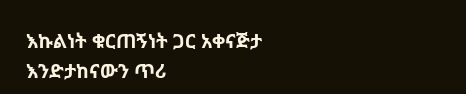እኩልነት ቁርጠኝነት ጋር አቀናጅታ እንድታከናውን ጥሪ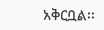አቅርቧል፡፡